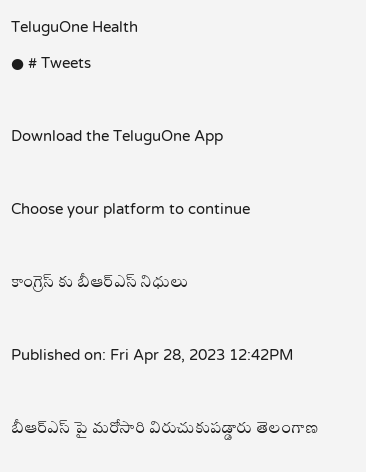TeluguOne Health
● # Tweets

Download the TeluguOne App

Choose your platform to continue

కాంగ్రెస్ కు బీఆర్ఎస్ నిధులు

Published on: Fri Apr 28, 2023 12:42PM

బీఆర్ఎస్ పై మరోసారి విరుచుకుపడ్డారు తెలంగాణ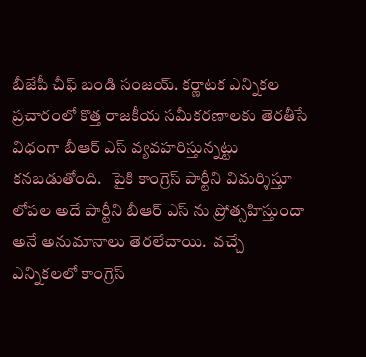బీజేపీ చీఫ్ బండి సంజయ్. కర్ణాటక ఎన్నికల ప్రచారంలో కొత్త రాజకీయ సమీకరణాలకు తెరతీసే విధంగా బీఆర్ ఎస్ వ్యవహరిస్తున్నట్టు కనబడుతోంది.   పైకి కాంగ్రెస్ పార్టీని విమర్శిస్తూ  లోపల అదే పార్టీని బీఆర్ ఎస్ ను ప్రోత్సహిస్తుందా అనే అనుమానాలు తెరలేచాయి.  వచ్చే ఎన్నికలలో కాంగ్రెస్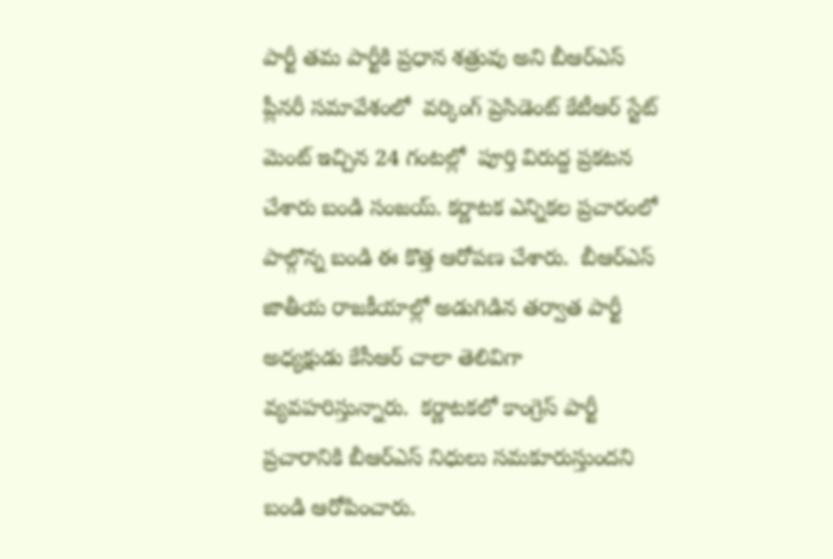పార్టీ తమ పార్టీకి ప్రధాన శత్రువు అని బీఆర్ఎస్ ప్లీనరీ సమావేశంలో  వర్కింగ్ ప్రెసిడెంట్ కేటీఆర్ స్టేట్ మెంట్ ఇచ్చిన 24 గంటల్లో  పూర్తి విరుద్ద ప్రకటన చేశారు బండి సంజయ్. కర్ణాటక ఎన్నికల ప్రచారంలో పాల్గొన్న బండి ఈ కొత్త ఆరోపణ చేశారు.  బీఆర్ఎస్ జాతీయ రాజకీయాల్లో అడుగిడిన తర్వాత పార్టీ అధ్యక్షుడు కేసీఆర్ చాలా తెలివిగా వ్యవహరిస్తున్నారు.  కర్ణాటకలో కాంగ్రెస్ పార్టీ ప్రచారానికి బీఆర్ఎస్ నిధులు సమకూరుస్తుందని బండి ఆరోపించారు.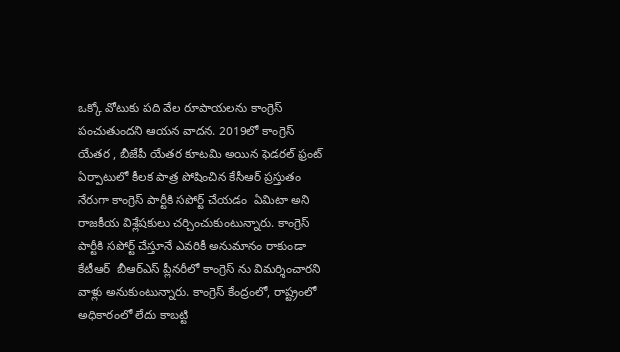ఒక్కో వోటుకు పది వేల రూపాయలను కాంగ్రెస్ పంచుతుందని ఆయన వాదన. 2019లో కాంగ్రెస్ యేతర , బీజేపీ యేతర కూటమి అయిన ఫెడరల్ ఫ్రంట్ ఏర్పాటులో కీలక పాత్ర పోషించిన కేసీఆర్ ప్రస్తుతం నేరుగా కాంగ్రెస్ పార్టీకి సపోర్ట్ చేయడం  ఏమిటా అని రాజకీయ విశ్లేషకులు చర్చించుకుంటున్నారు. కాంగ్రెస్ పార్టీకి సపోర్ట్ చేస్తూనే ఎవరికీ అనుమానం రాకుండా కేటీఆర్  బీఆర్ఎస్ ప్లీనరీలో కాంగ్రెస్ ను విమర్శించారని వాళ్లు అనుకుంటున్నారు. కాంగ్రెస్ కేంద్రంలో, రాష్ట్రంలో అధికారంలో లేదు కాబట్టి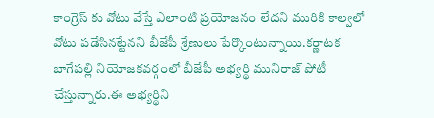కాంగ్రెస్ కు వోటు వేస్తే ఎలాంటి ప్రయోజనం లేదని మురికి కాల్వలో వోటు పడేసినట్టేనని బీజేపీ శ్రేణులు పేర్కొంటున్నాయి.కర్ణాటక బాగేపల్లి నియోజకవర్గంలో బీజేపీ అభ్యర్థి మునిరాజ్ పోటీ చేస్తున్నారు.ఈ అభ్యర్థిని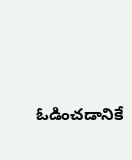ఓడించడానికే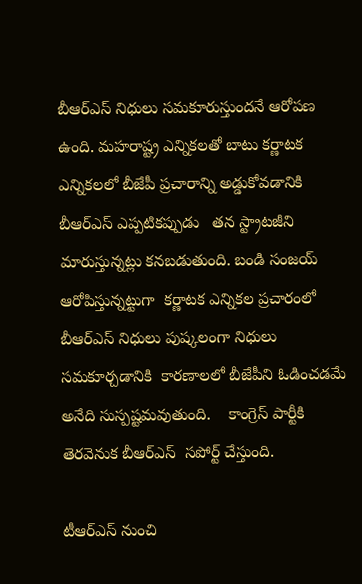బీఆర్ఎస్ నిధులు సమకూరుస్తుందనే ఆరోపణ ఉంది. మహరాష్ట్ర ఎన్నికలతో బాటు కర్ణాటక ఎన్నికలలో బీజేపీ ప్రచారాన్ని అడ్డుకోవడానికి బీఆర్ఎస్ ఎప్పటికప్పుడు   తన స్ట్రాటజీని మారుస్తున్నట్లు కనబడుతుంది. బండి సంజయ్ ఆరోపిస్తున్నట్టుగా  కర్ణాటక ఎన్నికల ప్రచారంలో బీఆర్ఎస్ నిధులు పుష్కలంగా నిధులు సమకూర్చడానికి  కారణాలలో బీజేపీని ఓడించడమే  అనేది సుస్పష్టమవుతుంది.    కాంగ్రెస్ పార్టీకి తెరవెనుక బీఆర్ఎస్  సపోర్ట్ చేస్తుంది.

టీఆర్ఎస్ నుంచి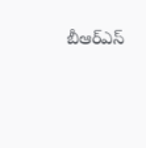బీఆర్ఎస్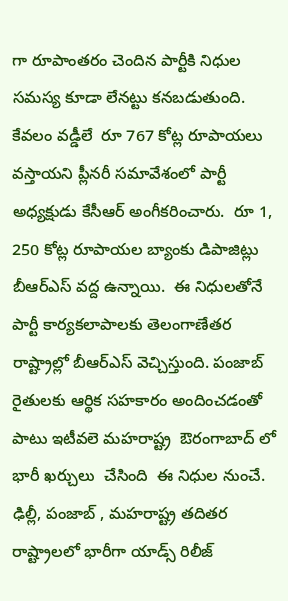గా రూపాంతరం చెందిన పార్టీకి నిధుల సమస్య కూడా లేనట్టు కనబడుతుంది. కేవలం వడ్డీలే  రూ 767 కోట్ల రూపాయలు వస్తాయని ప్లీనరీ సమావేశంలో పార్టీ అధ్యక్షుడు కేసీఆర్ అంగీకరించారు.  రూ 1, 250 కోట్ల రూపాయల బ్యాంకు డిపాజిట్లు బీఆర్ఎస్ వద్ద ఉన్నాయి.  ఈ నిధులతోనే పార్టీ కార్యకలాపాలకు తెలంగాణేతర రాష్ట్రాల్లో బీఆర్ఎస్ వెచ్చిస్తుంది. పంజాబ్ రైతులకు ఆర్థిక సహకారం అందించడంతో పాటు ఇటీవలె మహరాష్ట్ర  ఔరంగాబాద్ లో  భారీ ఖర్చులు  చేసింది  ఈ నిధుల నుంచే. ఢిల్లీ, పంజాబ్ , మహరాష్ట్ర తదితర రాష్ట్రాలలో భారీగా యాడ్స్ రిలీజ్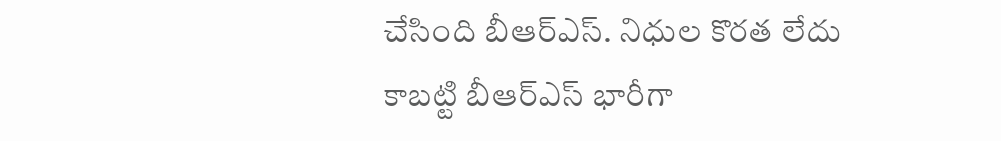చేసింది బీఆర్ఎస్. నిధుల కొరత లేదు కాబట్టి బీఆర్ఎస్ భారీగా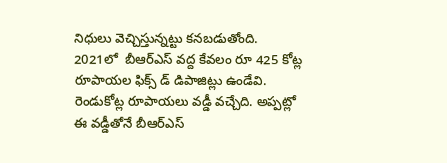నిధులు వెచ్చిస్తున్నట్టు కనబడుతోంది.   2021లో  బీఆర్ఎస్ వద్ద కేవలం రూ 425 కోట్ల రూపాయల ఫిక్స్ డ్ డిపాజిట్లు ఉండేవి.  రెండుకోట్ల రూపాయలు వడ్డీ వచ్చేది. అప్పట్లో ఈ వడ్డీతోనే బీఆర్ఎస్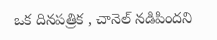ఒక దినపత్రిక , చానెల్ నడిపిందని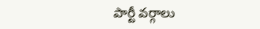పార్టీ వర్గాలు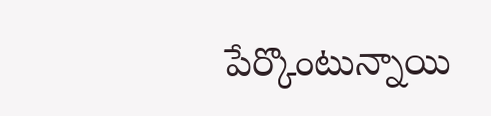పేర్కొంటున్నాయి